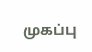முகப்பு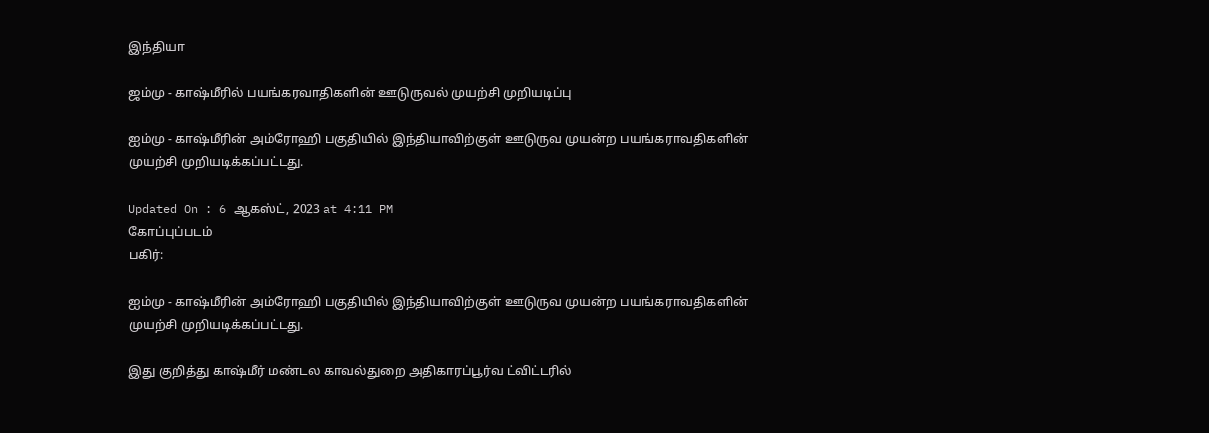இந்தியா

ஜம்மு - காஷ்மீரில் பயங்கரவாதிகளின் ஊடுருவல் முயற்சி முறியடிப்பு

ஐம்மு - காஷ்மீரின் அம்ரோஹி பகுதியில் இந்தியாவிற்குள் ஊடுருவ முயன்ற பயங்கராவதிகளின் முயற்சி முறியடிக்கப்பட்டது.

Updated On : 6 ஆகஸ்ட், 2023 at 4:11 PM
கோப்புப்படம்
பகிர்:

ஐம்மு - காஷ்மீரின் அம்ரோஹி பகுதியில் இந்தியாவிற்குள் ஊடுருவ முயன்ற பயங்கராவதிகளின் முயற்சி முறியடிக்கப்பட்டது.

இது குறித்து காஷ்மீர் மண்டல காவல்துறை அதிகாரப்பூர்வ ட்விட்டரில்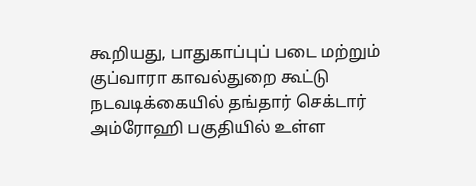கூறியது, பாதுகாப்புப் படை மற்றும் குப்வாரா காவல்துறை கூட்டு நடவடிக்கையில் தங்தார் செக்டார் அம்ரோஹி பகுதியில் உள்ள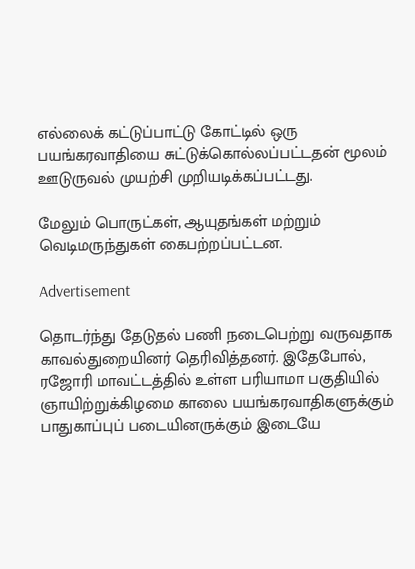எல்லைக் கட்டுப்பாட்டு கோட்டில் ஒரு பயங்கரவாதியை சுட்டுக்கொல்லப்பட்டதன் மூலம் ஊடுருவல் முயற்சி முறியடிக்கப்பட்டது.

மேலும் பொருட்கள், ஆயுதங்கள் மற்றும் வெடிமருந்துகள் கைபற்றப்பட்டன.

Advertisement

தொடர்ந்து தேடுதல் பணி நடைபெற்று வருவதாக காவல்துறையினர் தெரிவித்தனர். இதேபோல், ரஜோரி மாவட்டத்தில் உள்ள பரியாமா பகுதியில் ஞாயிற்றுக்கிழமை காலை பயங்கரவாதிகளுக்கும் பாதுகாப்புப் படையினருக்கும் இடையே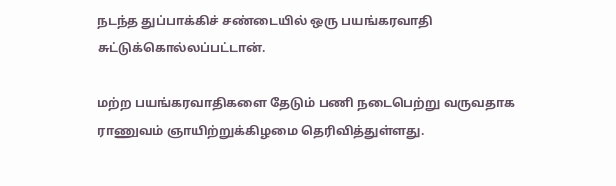நடந்த துப்பாக்கிச் சண்டையில் ஒரு பயங்கரவாதி சுட்டுக்கொல்லப்பட்டான்.

மற்ற பயங்கரவாதிகளை தேடும் பணி நடைபெற்று வருவதாக ராணுவம் ஞாயிற்றுக்கிழமை தெரிவித்துள்ளது.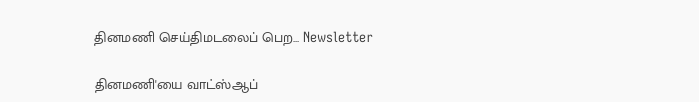தினமணி செய்திமடலைப் பெற... Newsletter

தினமணி'யை வாட்ஸ்ஆப்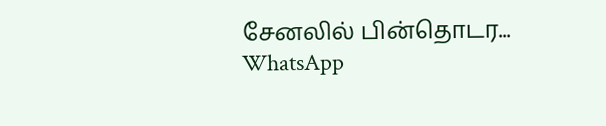சேனலில் பின்தொடர... WhatsApp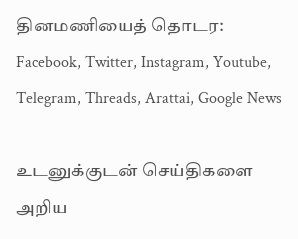தினமணியைத் தொடர: Facebook, Twitter, Instagram, Youtube, Telegram, Threads, Arattai, Google News

உடனுக்குடன் செய்திகளை அறிய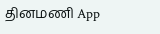தினமணி App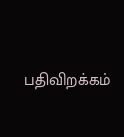பதிவிறக்கம்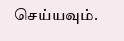செய்யவும்.